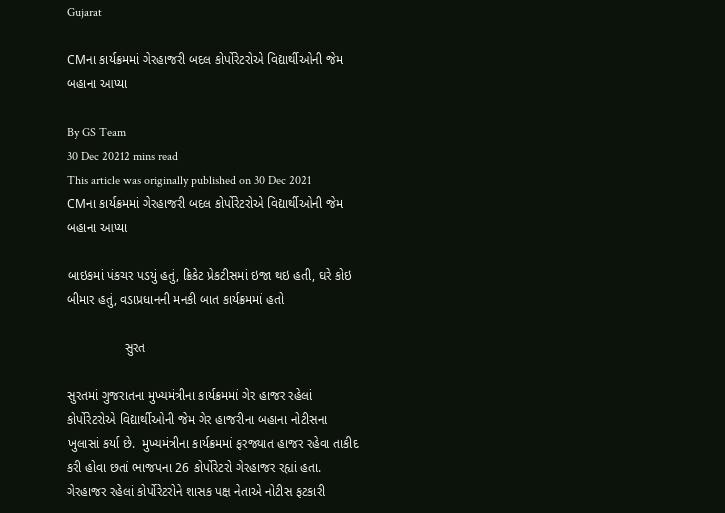Gujarat

CMના કાર્યક્રમમાં ગેરહાજરી બદલ કોર્પોરેટરોએ વિદ્યાર્થીઓની જેમ બહાના આપ્યા

By GS Team
30 Dec 20212 mins read
This article was originally published on 30 Dec 2021
CMના કાર્યક્રમમાં ગેરહાજરી બદલ કોર્પોરેટરોએ વિદ્યાર્થીઓની જેમ બહાના આપ્યા

બાઇકમાં પંકચર પડયું હતું, ક્રિકેટ પ્રેકટીસમાં ઇજા થઇ હતી, ઘરે કોઇ બીમાર હતું, વડાપ્રધાનની મનકી બાત કાર્યક્રમમાં હતો

                સુરત

સુરતમાં ગુજરાતના મુખ્યમંત્રીના કાર્યક્રમમાં ગેર હાજર રહેલાં કોર્પોરેટરોએ વિદ્યાર્થીઓની જેમ ગેર હાજરીના બહાના નોટીસના ખુલાસાં કર્યા છે.  મુખ્યમંત્રીના કાર્યક્રમમાં ફરજ્યાત હાજર રહેવા તાકીદ કરી હોવા છતાં ભાજપના 26 કોર્પોરેટરો ગેરહાજર રહ્યાં હતા. ગેરહાજર રહેલાં કોર્પોરેટરોને શાસક પક્ષ નેતાએ નોટીસ ફટકારી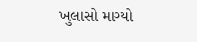ખુલાસો માગ્યો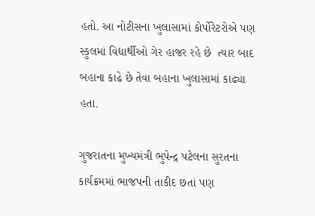હતો. આ નોટીસના ખુલાસામાં કોર્પોરેટરોએ પણ સ્કુલમાં વિદ્યાર્થીઓ ગેર હાજર રહે છે  ત્યાર બાદ બહાના કાઢે છે તેવા બહાના ખુલાસામાં કાઢ્યા હતા.

ગુજરાતના મુખ્યમંત્રી ભુપેન્દ્ર પટેલના સુરતના કાર્યક્રમમાં ભાજપની તાકીદ છતાં પણ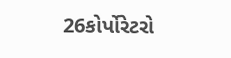26કોર્પોરેટરો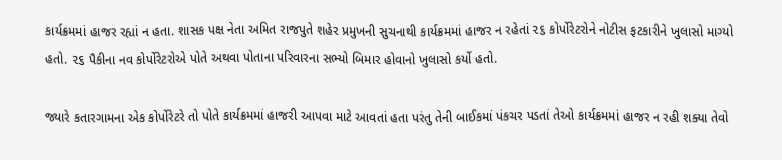કાર્યક્રમમાં હાજર રહ્યાં ન હતા. શાસક પક્ષ નેતા અમિત રાજપુતે શહેર પ્રમુખની સુચનાથી કાર્યક્રમમાં હાજર ન રહેતાં ૨૬ કોર્પોરેટરોને નોટીસ ફટકારીને ખુલાસો માગ્યો હતો. ૨૬ પૈકીના નવ કોર્પોરેટરોએ પોતે અથવા પોતાના પરિવારના સભ્યો બિમાર હોવાનો ખુલાસો કર્યો હતો.

જ્યારે કતારગામના એક કોર્પોરેટરે તો પોતે કાર્યક્રમમાં હાજરી આપવા માટે આવતાં હતા પરંતુ તેની બાઈકમાં પંકચર પડતાં તેઓ કાર્યક્રમમાં હાજર ન રહી શક્યા તેવો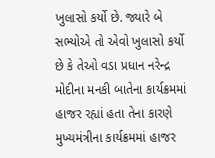ખુલાસો કર્યો છે. જ્યારે બે સભ્યોએ તો એવો ખુલાસો કર્યો છે કે તેઓ વડા પ્રધાન નરેન્દ્ર મોદીના મનકી બાતેના કાર્યક્રમમાં હાજર રહ્યાં હતા તેના કારણે મુખ્યમંત્રીના કાર્યક્રમમાં હાજર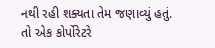નથી રહી શક્યતા તેમ જણાવ્યું હતું. તો એક કોર્પોરેટરે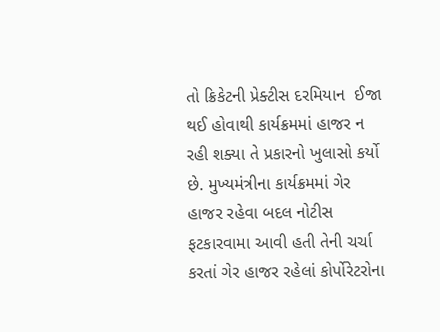તો ક્રિકેટની પ્રેક્ટીસ દરમિયાન  ઈજા થઈ હોવાથી કાર્યક્રમમાં હાજર ન રહી શક્યા તે પ્રકારનો ખુલાસો કર્યો છે. મુખ્યમંત્રીના કાર્યક્રમમાં ગેર હાજર રહેવા બદલ નોટીસ ફટકારવામા આવી હતી તેની ચર્ચા કરતાં ગેર હાજર રહેલાં કોર્પોરેટરોના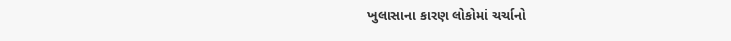ખુલાસાના કારણ લોકોમાં ચર્ચાનો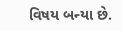વિષય બન્યા છે.